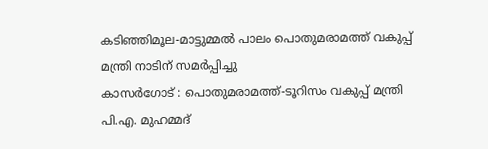കടിഞ്ഞിമൂല-മാട്ടുമ്മൽ പാലം പൊതുമരാമത്ത് വകുപ്പ് മന്ത്രി നാടിന് സമർപ്പിച്ചു
കാസർഗോട് : പൊതുമരാമത്ത്-ടൂറിസം വകുപ്പ് മന്ത്രി പി.എ. മുഹമ്മദ്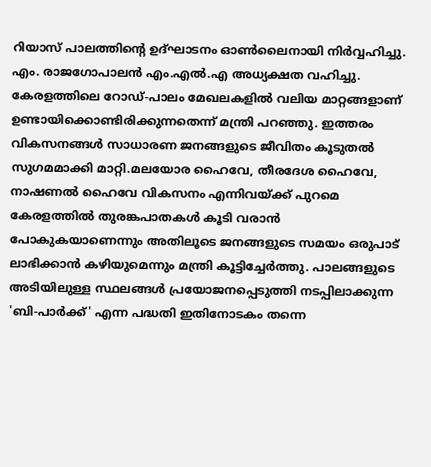റിയാസ് പാലത്തിന്റെ ഉദ്ഘാടനം ഓൺലൈനായി നിർവ്വഹിച്ചു. എം. രാജഗോപാലൻ എം.എൽ.എ അധ്യക്ഷത വഹിച്ചു. കേരളത്തിലെ റോഡ്-പാലം മേഖലകളിൽ വലിയ മാറ്റങ്ങളാണ് ഉണ്ടായിക്കൊണ്ടിരിക്കുന്നതെന്ന് മന്ത്രി പറഞ്ഞു. ഇത്തരം വികസനങ്ങൾ സാധാരണ ജനങ്ങളുടെ ജീവിതം കൂടുതൽ സുഗമമാക്കി മാറ്റി.മലയോര ഹൈവേ, തീരദേശ ഹൈവേ, നാഷണൽ ഹൈവേ വികസനം എന്നിവയ്ക്ക് പുറമെ കേരളത്തിൽ തുരങ്കപാതകൾ കൂടി വരാൻ പോകുകയാണെന്നും അതിലൂടെ ജനങ്ങളുടെ സമയം ഒരുപാട് ലാഭിക്കാൻ കഴിയുമെന്നും മന്ത്രി കൂട്ടിച്ചേർത്തു. പാലങ്ങളുടെ അടിയിലുള്ള സ്ഥലങ്ങൾ പ്രയോജനപ്പെടുത്തി നടപ്പിലാക്കുന്ന 'ബി-പാർക്ക്' എന്ന പദ്ധതി ഇതിനോടകം തന്നെ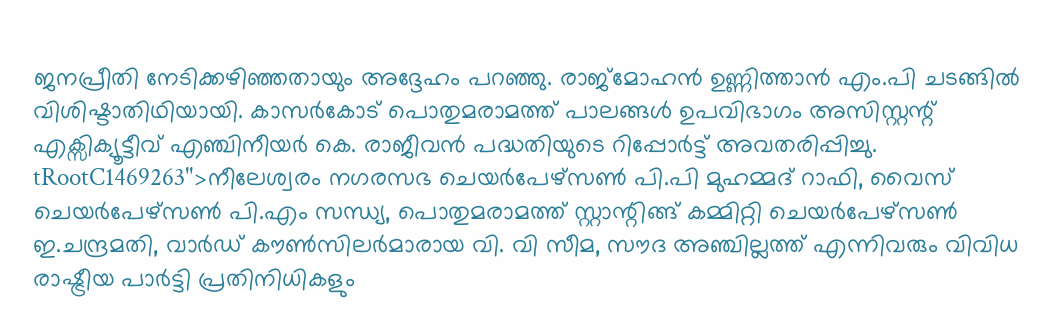ജനപ്രീതി നേടിക്കഴിഞ്ഞതായും അദ്ദേഹം പറഞ്ഞു. രാജ്മോഹൻ ഉണ്ണിത്താൻ എം.പി ചടങ്ങിൽ വിശിഷ്ടാതിഥിയായി. കാസർകോട് പൊതുമരാമത്ത് പാലങ്ങൾ ഉപവിഭാഗം അസിസ്റ്റന്റ് എക്സിക്യൂട്ടീവ് എഞ്ചിനീയർ കെ. രാജീവൻ പദ്ധതിയുടെ റിപ്പോർട്ട് അവതരിപ്പിച്ചു.
tRootC1469263">നീലേശ്വരം നഗരസഭ ചെയർപേഴ്സൺ പി.പി മുഹമ്മദ് റാഫി, വൈസ് ചെയർപേഴ്സൺ പി.എം സന്ധ്യ, പൊതുമരാമത്ത് സ്റ്റാന്റിങ്ങ് കമ്മിറ്റി ചെയർപേഴ്സൺ ഇ.ചന്ദ്രമതി, വാർഡ് കൗൺസിലർമാരായ വി. വി സീമ, സൗദ അഞ്ചില്ലത്ത് എന്നിവരും വിവിധ രാഷ്ട്രീയ പാർട്ടി പ്രതിനിധികളും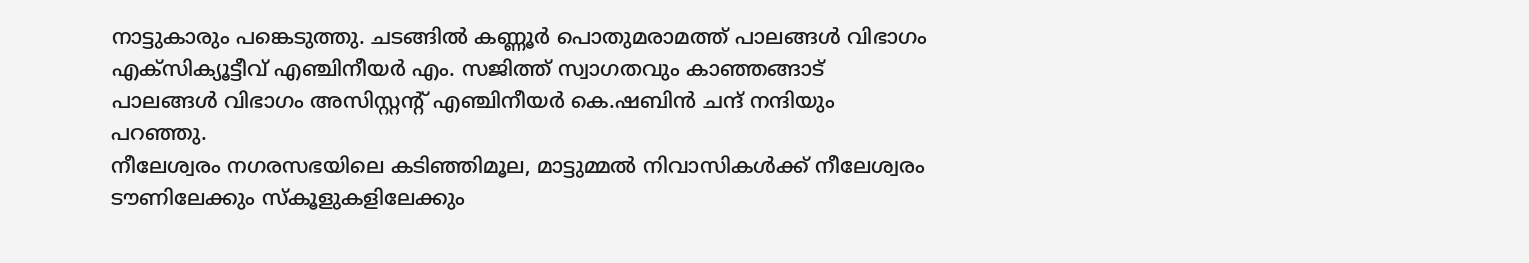നാട്ടുകാരും പങ്കെടുത്തു. ചടങ്ങിൽ കണ്ണൂർ പൊതുമരാമത്ത് പാലങ്ങൾ വിഭാഗം എക്സിക്യൂട്ടീവ് എഞ്ചിനീയർ എം. സജിത്ത് സ്വാഗതവും കാഞ്ഞങ്ങാട് പാലങ്ങൾ വിഭാഗം അസിസ്റ്റന്റ് എഞ്ചിനീയർ കെ.ഷബിൻ ചന്ദ് നന്ദിയും പറഞ്ഞു.
നീലേശ്വരം നഗരസഭയിലെ കടിഞ്ഞിമൂല, മാട്ടുമ്മൽ നിവാസികൾക്ക് നീലേശ്വരം ടൗണിലേക്കും സ്കൂളുകളിലേക്കും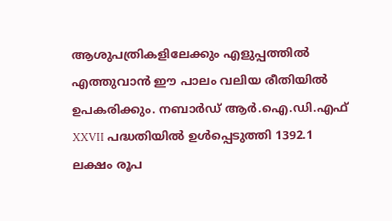ആശുപത്രികളിലേക്കും എളുപ്പത്തിൽ എത്തുവാൻ ഈ പാലം വലിയ രീതിയിൽ ഉപകരിക്കും. നബാർഡ് ആർ.ഐ.ഡി.എഫ് XXVII പദ്ധതിയിൽ ഉൾപ്പെടുത്തി 1392.1 ലക്ഷം രൂപ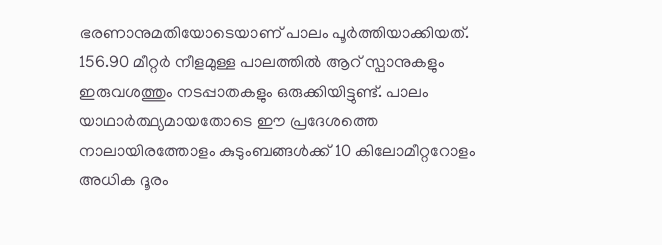ഭരണാനുമതിയോടെയാണ് പാലം പൂർത്തിയാക്കിയത്. 156.90 മീറ്റർ നീളമുള്ള പാലത്തിൽ ആറ് സ്പാനുകളും ഇരുവശത്തും നടപ്പാതകളും ഒരുക്കിയിട്ടുണ്ട്. പാലം യാഥാർത്ഥ്യമായതോടെ ഈ പ്രദേശത്തെ നാലായിരത്തോളം കുടുംബങ്ങൾക്ക് 10 കിലോമീറ്ററോളം അധിക ദൂരം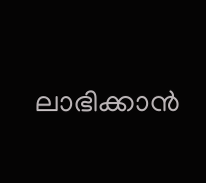ലാഭിക്കാൻ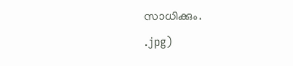സാധിക്കും.
.jpg)